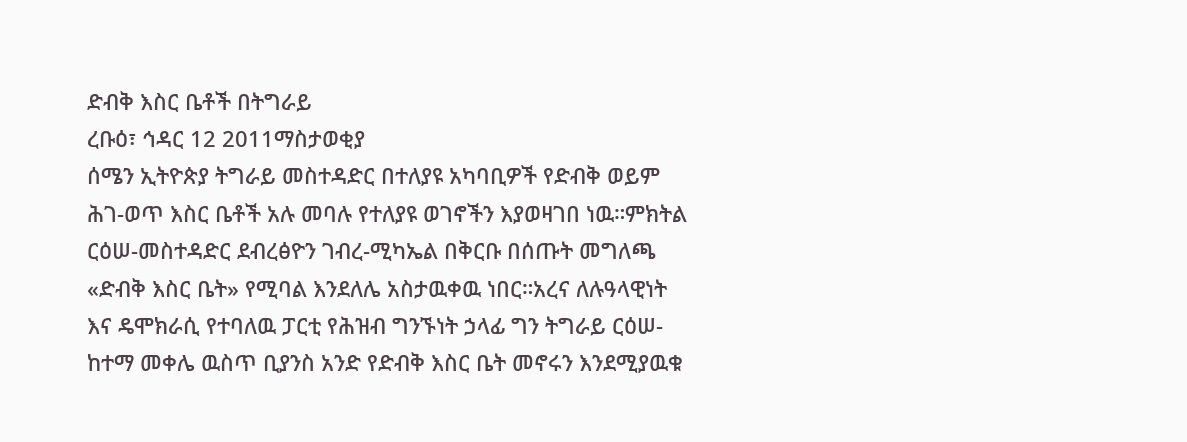ድብቅ እስር ቤቶች በትግራይ
ረቡዕ፣ ኅዳር 12 2011ማስታወቂያ
ሰሜን ኢትዮጵያ ትግራይ መስተዳድር በተለያዩ አካባቢዎች የድብቅ ወይም ሕገ-ወጥ እስር ቤቶች አሉ መባሉ የተለያዩ ወገኖችን እያወዛገበ ነዉ።ምክትል ርዕሠ-መስተዳድር ደብረፅዮን ገብረ-ሚካኤል በቅርቡ በሰጡት መግለጫ «ድብቅ እስር ቤት» የሚባል እንደለሌ አስታዉቀዉ ነበር።አረና ለሉዓላዊነት እና ዴሞክራሲ የተባለዉ ፓርቲ የሕዝብ ግንኙነት ኃላፊ ግን ትግራይ ርዕሠ-ከተማ መቀሌ ዉስጥ ቢያንስ አንድ የድብቅ እስር ቤት መኖሩን እንደሚያዉቁ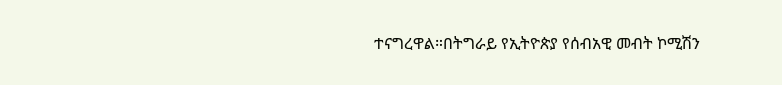ተናግረዋል።በትግራይ የኢትዮጵያ የሰብአዊ መብት ኮሚሽን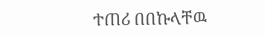ተጠሪ በበኩላቸዉ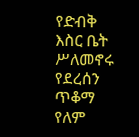የድብቅ እስር ቤት ሥለመኖሩ የደረሰን ጥቆማ የለም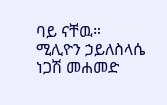ባይ ናቸዉ።
ሚሊዮን ኃይለስላሴ
ነጋሽ መሐመድ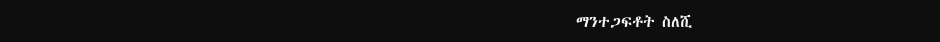ማንተጋፍቶት ስለሺ